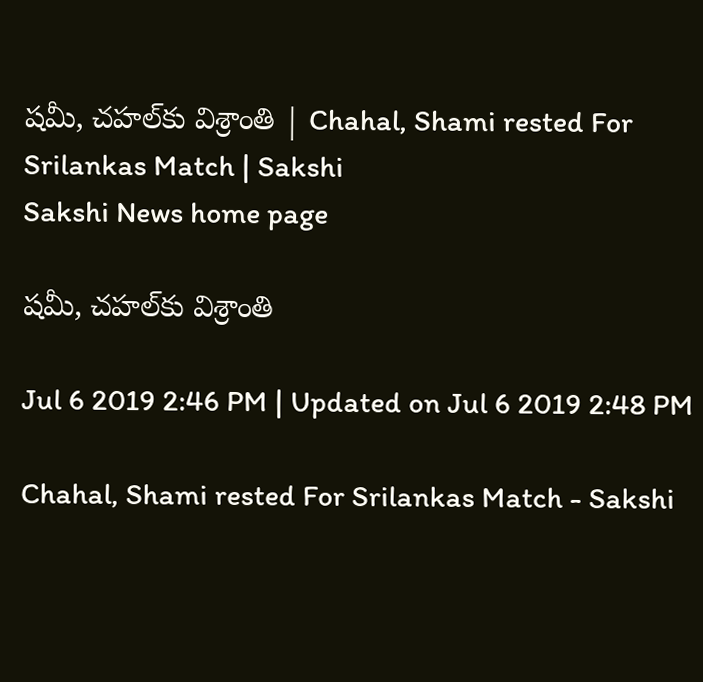షమీ, చహల్‌కు విశ్రాంతి | Chahal, Shami rested For Srilankas Match | Sakshi
Sakshi News home page

షమీ, చహల్‌కు విశ్రాంతి

Jul 6 2019 2:46 PM | Updated on Jul 6 2019 2:48 PM

Chahal, Shami rested For Srilankas Match - Sakshi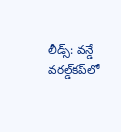లీడ్స్‌: వన్డే వరల్డ్‌కప్‌లో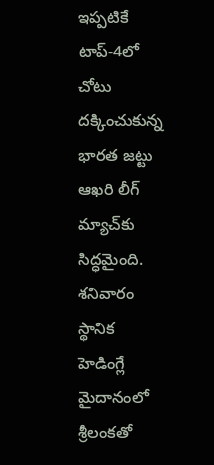ఇప్పటికే టాప్‌-4లో చోటు దక్కించుకున్న భారత జట్టు ఆఖరి లీగ్‌ మ్యాచ్‌కు సిద్ధమైంది. శనివారం స్థానిక హెడింగ్లే మైదానంలో శ్రీలంకతో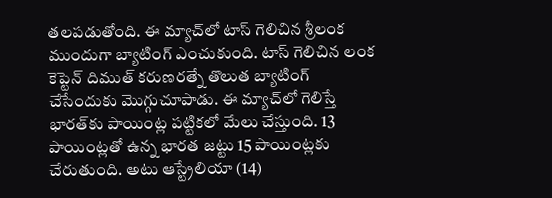తలపడుతోంది. ఈ మ్యాచ్‌లో టాస్‌ గెలిచిన శ్రీలంక ముందుగా బ్యాటింగ్‌ ఎంచుకుంది. టాస్‌ గెలిచిన లంక కెప్టెన్‌ దిముత్‌ కరుణరత్నే తొలుత బ్యాటింగ్‌ చేసేందుకు మొగ్గుచూపాడు. ఈ మ్యాచ్‌లో గెలిస్తే భారత్‌కు పాయింట్ల పట్టికలో మేలు చేస్తుంది. 13 పాయింట్లతో ఉన్న భారత జట్టు 15 పాయింట్లకు చేరుతుంది. అటు ఆస్ట్రేలియా (14)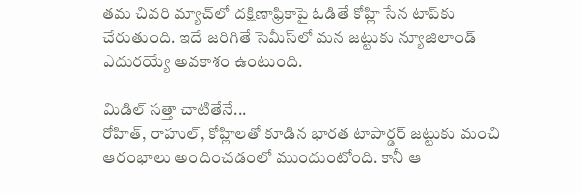తమ చివరి మ్యాచ్‌లో దక్షిణాఫ్రికాపై ఓడితే కోహ్లి సేన టాప్‌కు చేరుతుంది. ఇదే జరిగితే సెమీస్‌లో మన జట్టుకు న్యూజిలాండ్‌ ఎదురయ్యే అవకాశం ఉంటుంది.

మిడిల్‌ సత్తా చాటితేనే...
రోహిత్‌, రాహుల్‌, కోహ్లిలతో కూడిన భారత టాపార్డర్‌ జట్టుకు మంచి ఆరంభాలు అందించడంలో ముందుంటోంది. కానీ ఆ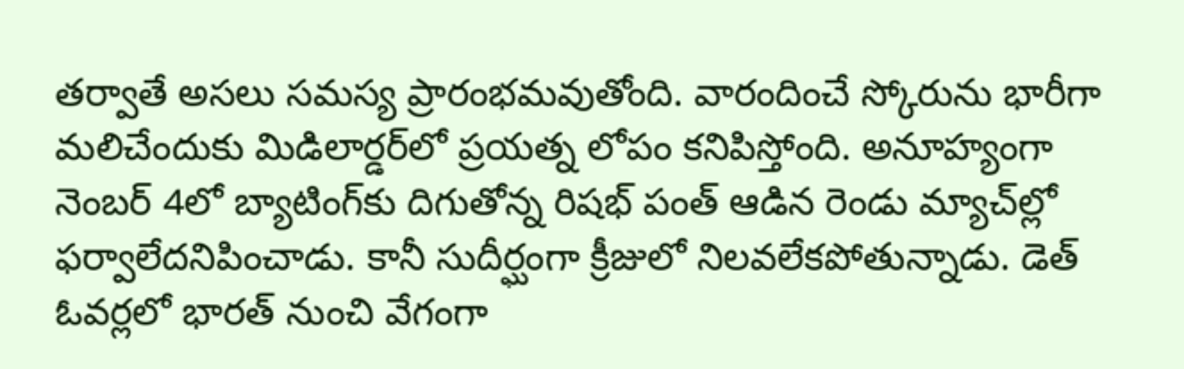తర్వాతే అసలు సమస్య ప్రారంభమవుతోంది. వారందించే స్కోరును భారీగా మలిచేందుకు మిడిలార్డర్‌లో ప్రయత్న లోపం కనిపిస్తోంది. అనూహ్యంగా నెంబర్‌ 4లో బ్యాటింగ్‌కు దిగుతోన్న రిషభ్‌ పంత్‌ ఆడిన రెండు మ్యాచ్‌ల్లో ఫర్వాలేదనిపించాడు. కానీ సుదీర్ఘంగా క్రీజులో నిలవలేకపోతున్నాడు. డెత్‌ ఓవర్లలో భారత్‌ నుంచి వేగంగా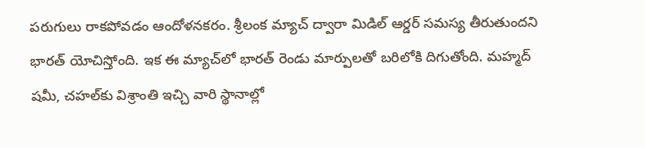పరుగులు రాకపోవడం ఆందోళనకరం. శ్రీలంక మ్యాచ్‌ ద్వారా మిడిల్‌ ఆర్డర్‌ సమస్య తీరుతుందని భారత్‌ యోచిస్తోంది. ఇక ఈ మ్యాచ్‌లో భారత్‌ రెండు మార్పులతో బరిలోకి దిగుతోంది. మహ్మద్‌ షమీ, చహల్‌కు విశ్రాంతి ఇచ్చి వారి స్థానాల్లో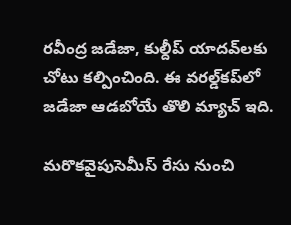రవీంద్ర జడేజా, కుల్దీప్‌ యాదవ్‌లకు చోటు కల్పించింది. ఈ వరల్డ్‌కప్‌లో జడేజా ఆడబోయే తొలి మ్యాచ్‌ ఇది.

మరొకవైపుసెమీస్‌ రేసు నుంచి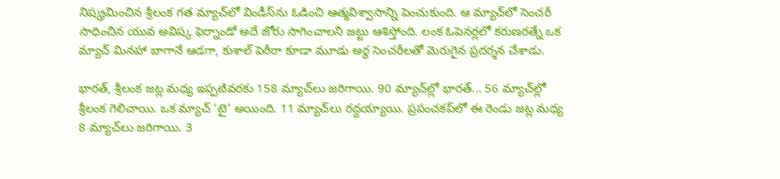నిష్క్రమించిన శ్రీలంక గత మ్యాచ్‌లో విండీస్‌ను ఓడించి ఆత్మవిశ్వాసాన్ని పెంచుకుంది. ఆ మ్యాచ్‌లో సెంచరీ సాధించిన యువ అవిష్క ఫెర్నాండో అదే జోరు సాగించాలని జట్టు ఆశిస్తోంది. లంక ఓపెనర్లలో కరుణరత్నే ఒక మ్యాచ్‌ మినహా బాగానే ఆడగా, కుశాల్‌ పెరీరా కూడా మూడు అర్ధ సెంచరీలతో మెరుగైన ప్రదర్శన చేశాడు.

భారత్, శ్రీలంక జట్ల మధ్య ఇప్పటివరకు 158 మ్యాచ్‌లు జరిగాయి. 90 మ్యాచ్‌ల్లో భారత్‌... 56 మ్యాచ్‌ల్లో శ్రీలంక గెలిచాయి. ఒక మ్యాచ్‌ ‘టై’ అయింది. 11 మ్యాచ్‌లు రద్దయ్యాయి. ప్రపంచకప్‌లో ఈ రెండు జట్ల మధ్య 8 మ్యాచ్‌లు జరిగాయి. 3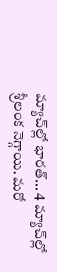మ్యాచ్‌ల్లో భారత్‌... 4 మ్యాచ్‌ల్లో శ్రీలంక నెగ్గాయి. మరో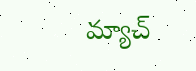మ్యాచ్‌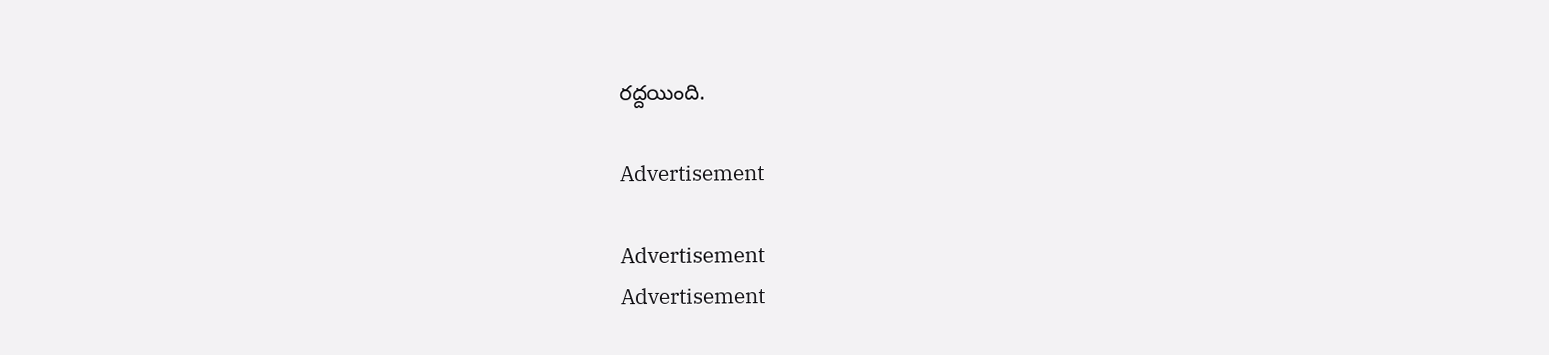రద్దయింది.

Advertisement

Advertisement
Advertisement